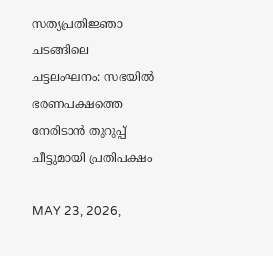സത്യപ്രതിജ്ഞാ ചടങ്ങിലെ ചട്ടലംഘനം: സഭയില്‍ ഭരണപക്ഷത്തെ നേരിടാന്‍ തുറുപ്പ് ചീട്ടുമായി പ്രതിപക്ഷം

MAY 23, 2026,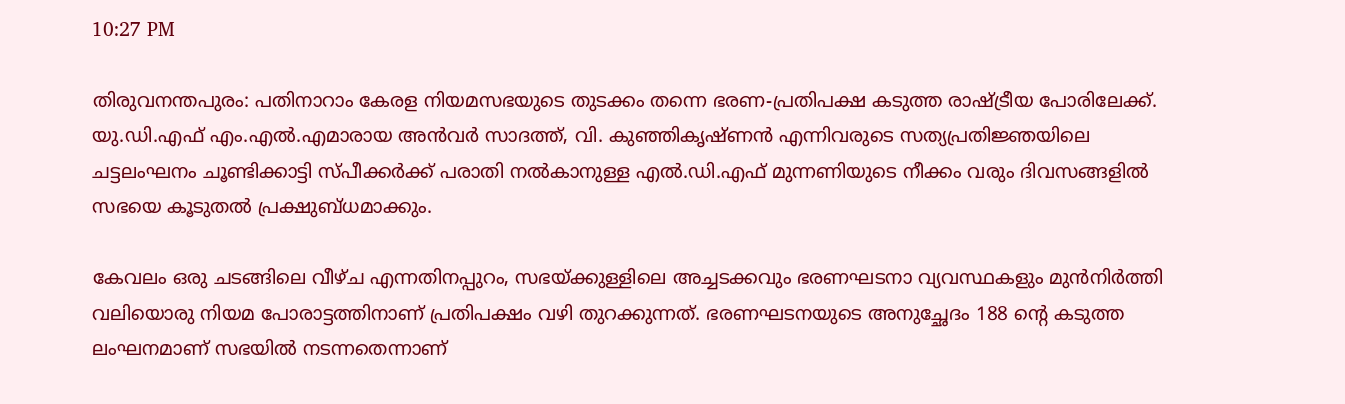10:27 PM

തിരുവനന്തപുരം: പതിനാറാം കേരള നിയമസഭയുടെ തുടക്കം തന്നെ ഭരണ-പ്രതിപക്ഷ കടുത്ത രാഷ്ട്രീയ പോരിലേക്ക്. യു.ഡി.എഫ് എം.എല്‍.എമാരായ അന്‍വര്‍ സാദത്ത്, വി. കുഞ്ഞികൃഷ്ണന്‍ എന്നിവരുടെ സത്യപ്രതിജ്ഞയിലെ ചട്ടലംഘനം ചൂണ്ടിക്കാട്ടി സ്പീക്കര്‍ക്ക് പരാതി നല്‍കാനുള്ള എല്‍.ഡി.എഫ് മുന്നണിയുടെ നീക്കം വരും ദിവസങ്ങളില്‍ സഭയെ കൂടുതല്‍ പ്രക്ഷുബ്ധമാക്കും.

കേവലം ഒരു ചടങ്ങിലെ വീഴ്ച എന്നതിനപ്പുറം, സഭയ്ക്കുള്ളിലെ അച്ചടക്കവും ഭരണഘടനാ വ്യവസ്ഥകളും മുന്‍നിര്‍ത്തി വലിയൊരു നിയമ പോരാട്ടത്തിനാണ് പ്രതിപക്ഷം വഴി തുറക്കുന്നത്. ഭരണഘടനയുടെ അനുച്ഛേദം 188 ന്റെ കടുത്ത ലംഘനമാണ് സഭയില്‍ നടന്നതെന്നാണ്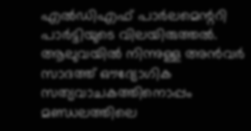എല്‍ഡിഎഫ് പാര്‍ലമെന്ററി പാര്‍ട്ടിയുടെ വിലയിരുത്തല്‍. ആലുവയില്‍ നിന്നുള്ള അന്‍വര്‍ സാദത്ത് ഔദ്യോഗിക സത്യവാചകത്തിനൊപ്പം മണ്ഡലത്തിലെ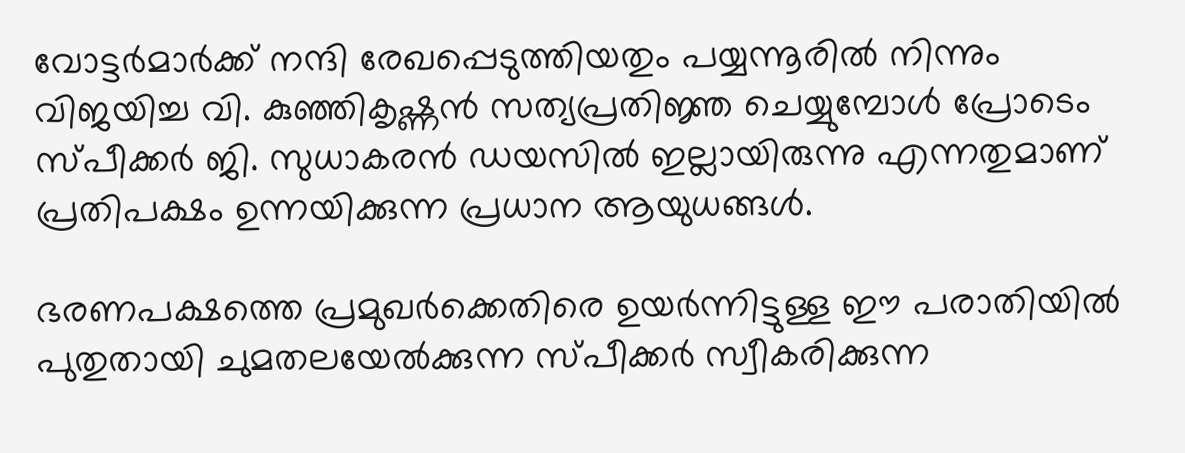വോട്ടര്‍മാര്‍ക്ക് നന്ദി രേഖപ്പെടുത്തിയതും പയ്യന്നൂരില്‍ നിന്നും വിജയിച്ച വി. കുഞ്ഞികൃഷ്ണന്‍ സത്യപ്രതിജ്ഞ ചെയ്യുമ്പോള്‍ പ്രോടെം സ്പീക്കര്‍ ജി. സുധാകരന്‍ ഡയസില്‍ ഇല്ലായിരുന്നു എന്നതുമാണ് പ്രതിപക്ഷം ഉന്നയിക്കുന്ന പ്രധാന ആയുധങ്ങള്‍.

ഭരണപക്ഷത്തെ പ്രമുഖര്‍ക്കെതിരെ ഉയര്‍ന്നിട്ടുള്ള ഈ പരാതിയില്‍ പുതുതായി ചുമതലയേല്‍ക്കുന്ന സ്പീക്കര്‍ സ്വീകരിക്കുന്ന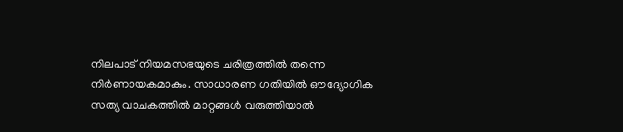നിലപാട് നിയമസഭയുടെ ചരിത്രത്തില്‍ തന്നെ നിര്‍ണായകമാകും. സാധാരണ ഗതിയില്‍ ഔദ്യോഗിക സത്യ വാചകത്തില്‍ മാറ്റങ്ങള്‍ വരുത്തിയാല്‍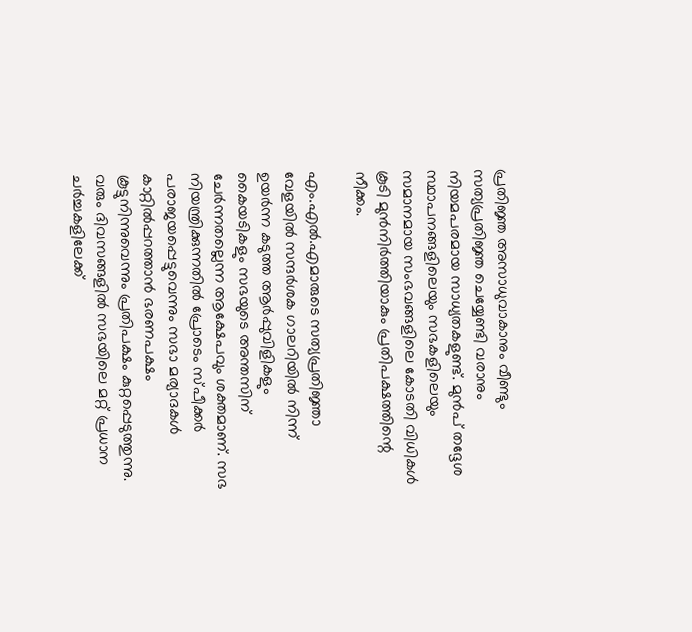പ്രതിജ്ഞ അസാധുവാകാനും വീണ്ടും സത്യപ്രതിജ്ഞ ചെയ്യേണ്ടി വരാനും നിയമപരമായ സാധ്യതകളുണ്ട്. മുന്‍പ് തദ്ദേശ സ്ഥാപനങ്ങളിലെയും സഭകളിലെയും സമാനമായ സംഭവങ്ങളിലെ കോടതി വിധികള്‍ കൂടി മുന്‍നിര്‍ത്തിയാകും പ്രതിപക്ഷത്തിന്റെ നീക്കം.

എം.എല്‍.എമാരുടെ സത്യപ്രതിജ്ഞാ വേളയില്‍ സന്ദര്‍ശക ഗാലറിയില്‍ നിന്ന് ഉയര്‍ന്ന കടുത്ത ആര്‍പ്പുവിളികളും കൈയടികളും സഭയുടെ അന്തസിന് ചേര്‍ന്നതല്ലെന്ന ആക്ഷേപവും ശക്തമാണ്. സഭ നിയന്ത്രിക്കുന്നതില്‍ പ്രോടെം സ്പീക്കര്‍ പരാജയപ്പെട്ടുവെന്നും സഭാ മര്യാദകള്‍ കാറ്റില്‍പ്പറത്താന്‍ ഭരണപക്ഷം കൂട്ടുനിന്നുവെന്നും പ്രതിപക്ഷം കുറ്റപ്പെടുത്തുന്നു. വരും ദിവസങ്ങളില്‍ സഭയിലെ മറ്റ് പ്രധാന ചര്‍ച്ചകളിലേക്ക്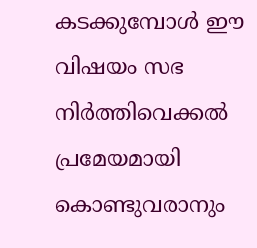കടക്കുമ്പോള്‍ ഈ വിഷയം സഭ നിര്‍ത്തിവെക്കല്‍ പ്രമേയമായി കൊണ്ടുവരാനും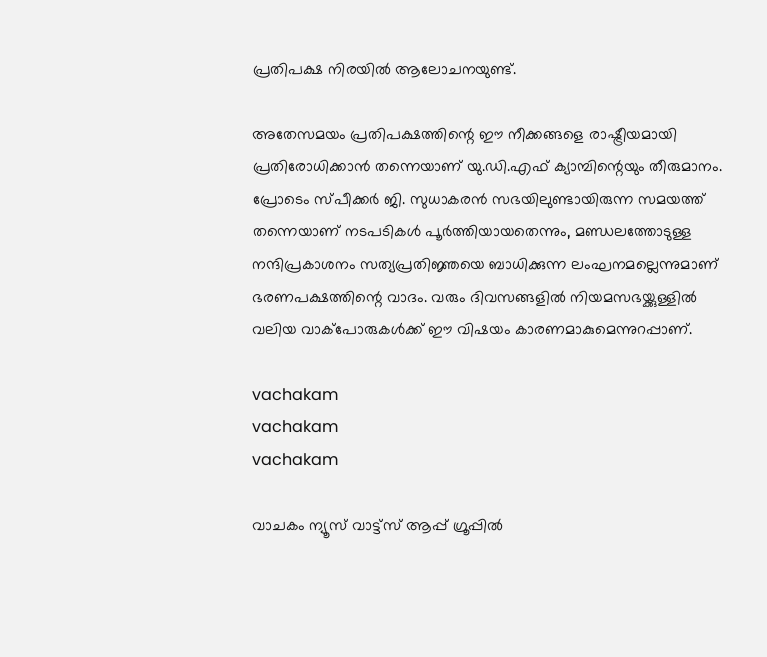പ്രതിപക്ഷ നിരയില്‍ ആലോചനയുണ്ട്.

അതേസമയം പ്രതിപക്ഷത്തിന്റെ ഈ നീക്കങ്ങളെ രാഷ്ട്രീയമായി പ്രതിരോധിക്കാന്‍ തന്നെയാണ് യു.ഡി.എഫ് ക്യാമ്പിന്റെയും തീരുമാനം. പ്രോടെം സ്പീക്കര്‍ ജി. സുധാകരന്‍ സഭയിലുണ്ടായിരുന്ന സമയത്ത് തന്നെയാണ് നടപടികള്‍ പൂര്‍ത്തിയായതെന്നും, മണ്ഡലത്തോടുള്ള നന്ദിപ്രകാശനം സത്യപ്രതിജ്ഞയെ ബാധിക്കുന്ന ലംഘനമല്ലെന്നുമാണ് ഭരണപക്ഷത്തിന്റെ വാദം. വരും ദിവസങ്ങളില്‍ നിയമസഭയ്ക്കുള്ളില്‍ വലിയ വാക്‌പോരുകള്‍ക്ക് ഈ വിഷയം കാരണമാകുമെന്നുറപ്പാണ്.

vachakam
vachakam
vachakam

വാചകം ന്യൂസ് വാട്ട്സ് ആപ്പ് ഗ്രൂപ്പിൽ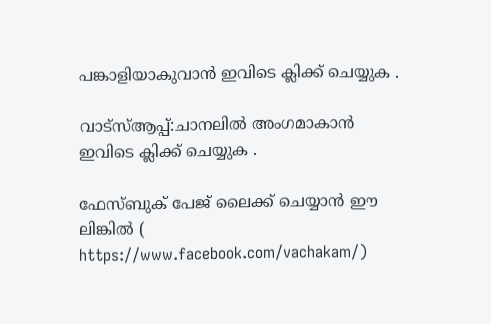പങ്കാളിയാകുവാൻ ഇവിടെ ക്ലിക്ക് ചെയ്യുക .

വാട്സ്ആപ്പ്:ചാനലിൽ അംഗമാകാൻ ഇവിടെ ക്ലിക്ക് ചെയ്യുക .

ഫേസ്ബുക് പേജ് ലൈക്ക് ചെയ്യാൻ ഈ ലിങ്കിൽ (
https://www.facebook.com/vachakam/)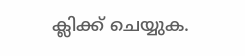ക്ലിക്ക് ചെയ്യുക.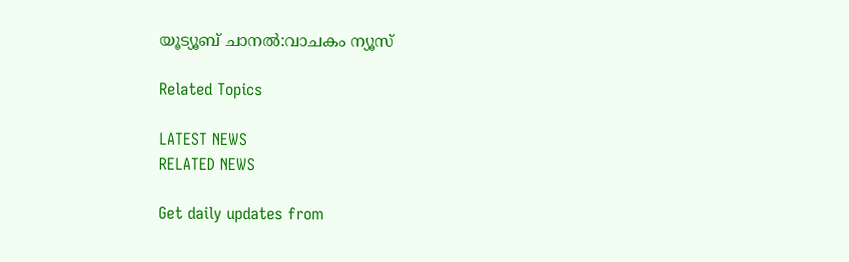യൂട്യൂബ് ചാനൽ:വാചകം ന്യൂസ്

Related Topics

LATEST NEWS
RELATED NEWS

Get daily updates from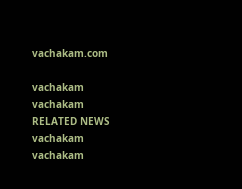vachakam.com

vachakam
vachakam
RELATED NEWS
vachakam
vachakam